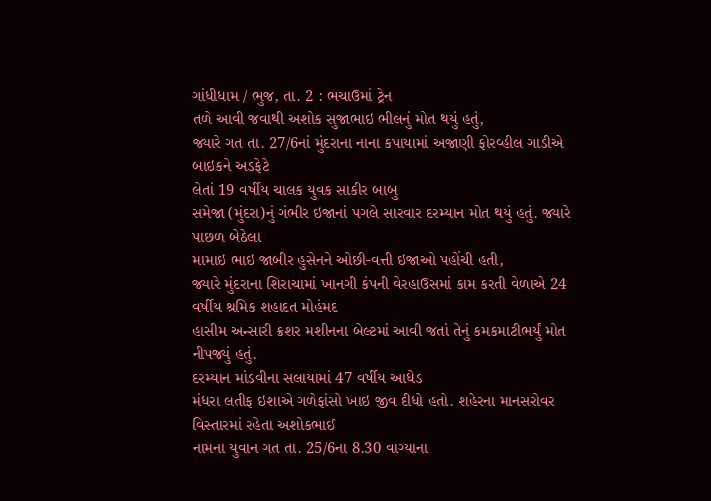ગાંધીધામ / ભુજ, તા. 2 : ભચાઉમાં ટ્રેન
તળે આવી જવાથી અશોક સુજાભાઇ ભીલનું મોત થયું હતું,
જ્યારે ગત તા. 27/6નાં મુંદરાના નાના કપાયામાં અજાણી ફોરવ્હીલ ગાડીએ બાઇકને અડફેટે
લેતાં 19 વર્ષીય ચાલક યુવક સાકીર બાબુ
સમેજા (મુંદરા)નું ગંભીર ઇજાનાં પગલે સારવાર દરમ્યાન મોત થયું હતું. જ્યારે પાછળ બેઠેલા
મામાઇ ભાઇ જાબીર હુસેનને ઓછી-વત્તી ઇજાઓ પહોંચી હતી,
જ્યારે મુંદરાના શિરાચામાં ખાનગી કંપની વેરહાઉસમાં કામ કરતી વેળાએ 24 વર્ષીય શ્રમિક શહાદત મોહંમદ
હાસીમ અન્સારી ક્રશર મશીનના બેલ્ટમાં આવી જતાં તેનું કમકમાટીભર્યું મોત નીપજ્યું હતું.
દરમ્યાન માંડવીના સલાયામાં 47 વર્ષીય આધેડ
મંધરા લતીફ ઇશાએ ગળેફાંસો ખાઇ જીવ દીધો હતો. શહેરના માનસરોવર વિસ્તારમાં રહેતા અશોકભાઈ
નામના યુવાન ગત તા. 25/6ના 8.30 વાગ્યાના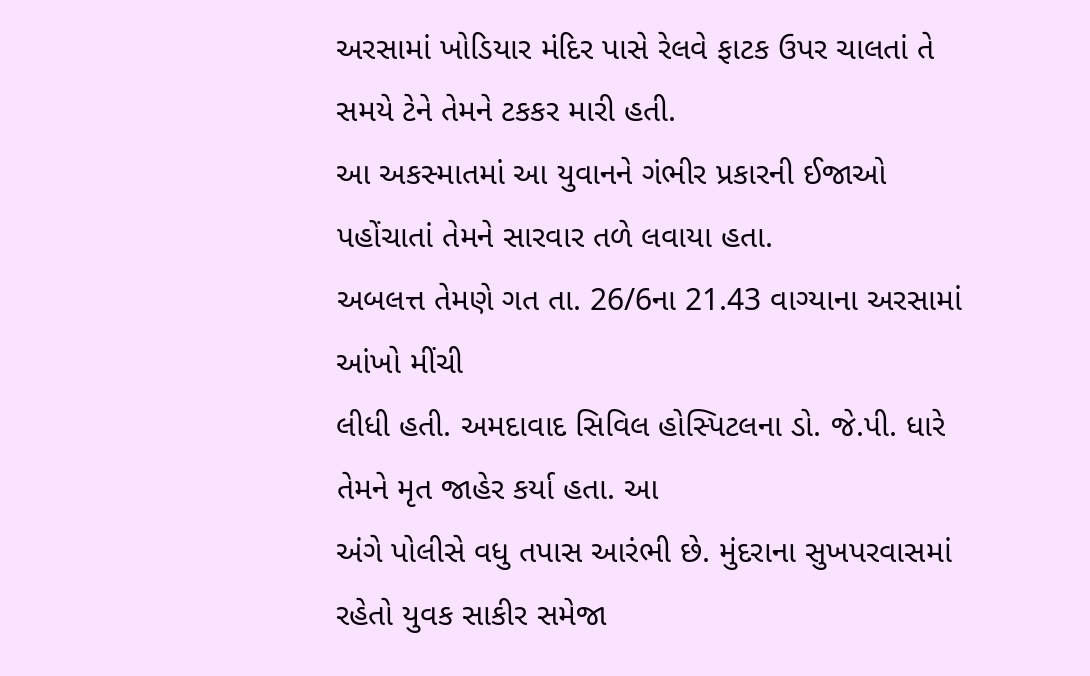અરસામાં ખોડિયાર મંદિર પાસે રેલવે ફાટક ઉપર ચાલતાં તે સમયે ટેને તેમને ટકકર મારી હતી.
આ અકસ્માતમાં આ યુવાનને ગંભીર પ્રકારની ઈજાઓ પહોંચાતાં તેમને સારવાર તળે લવાયા હતા.
અબલત્ત તેમણે ગત તા. 26/6ના 21.43 વાગ્યાના અરસામાં આંખો મીંચી
લીધી હતી. અમદાવાદ સિવિલ હોસ્પિટલના ડો. જે.પી. ધારે તેમને મૃત જાહેર કર્યા હતા. આ
અંગે પોલીસે વધુ તપાસ આરંભી છે. મુંદરાના સુખપરવાસમાં રહેતો યુવક સાકીર સમેજા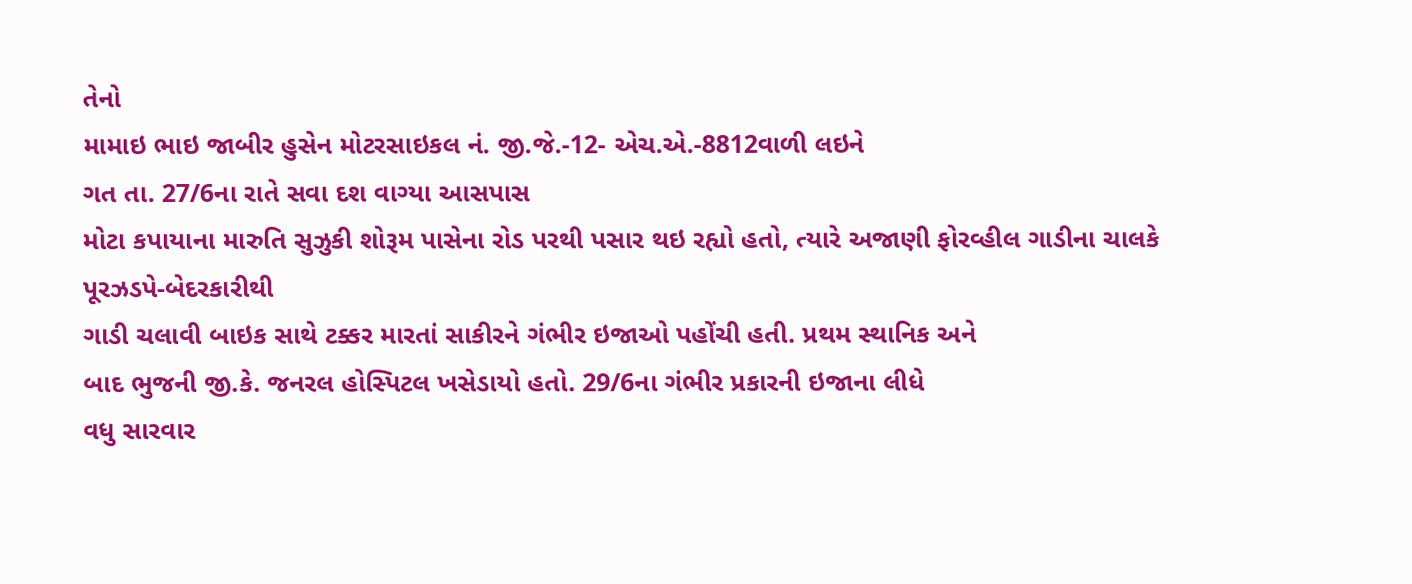તેનો
મામાઇ ભાઇ જાબીર હુસેન મોટરસાઇકલ નં. જી.જે.-12- એચ.એ.-8812વાળી લઇને
ગત તા. 27/6ના રાતે સવા દશ વાગ્યા આસપાસ
મોટા કપાયાના મારુતિ સુઝુકી શોરૂમ પાસેના રોડ પરથી પસાર થઇ રહ્યો હતો, ત્યારે અજાણી ફોરવ્હીલ ગાડીના ચાલકે પૂરઝડપે-બેદરકારીથી
ગાડી ચલાવી બાઇક સાથે ટક્કર મારતાં સાકીરને ગંભીર ઇજાઓ પહોંચી હતી. પ્રથમ સ્થાનિક અને
બાદ ભુજની જી.કે. જનરલ હોસ્પિટલ ખસેડાયો હતો. 29/6ના ગંભીર પ્રકારની ઇજાના લીધે
વધુ સારવાર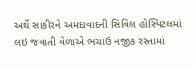અર્થે સાકીરને અમદાવાદની સિવિલ હોસ્પિટલમાં લઇ જવાતી વેળાએ ભચાઉ નજીક રસ્તામાં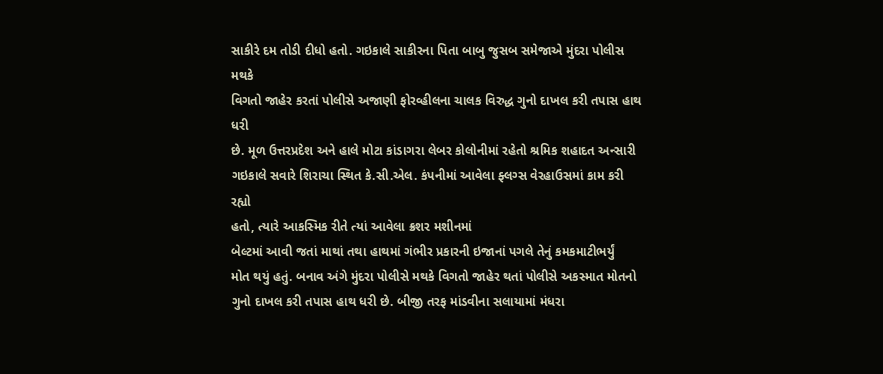સાકીરે દમ તોડી દીધો હતો. ગઇકાલે સાકીરના પિતા બાબુ જુસબ સમેજાએ મુંદરા પોલીસ મથકે
વિગતો જાહેર કરતાં પોલીસે અજાણી ફોરવ્હીલના ચાલક વિરુદ્ધ ગુનો દાખલ કરી તપાસ હાથ ધરી
છે. મૂળ ઉત્તરપ્રદેશ અને હાલે મોટા કાંડાગરા લેબર કોલોનીમાં રહેતો શ્રમિક શહાદત અન્સારી
ગઇકાલે સવારે શિરાચા સ્થિત કે.સી.એલ. કંપનીમાં આવેલા ફ્લગ્સ વેરહાઉસમાં કામ કરી રહ્યો
હતો, ત્યારે આકસ્મિક રીતે ત્યાં આવેલા ક્રશર મશીનમાં
બેલ્ટમાં આવી જતાં માથાં તથા હાથમાં ગંભીર પ્રકારની ઇજાનાં પગલે તેનું કમકમાટીભર્યું
મોત થયું હતું. બનાવ અંગે મુંદરા પોલીસે મથકે વિગતો જાહેર થતાં પોલીસે અકસ્માત મોતનો
ગુનો દાખલ કરી તપાસ હાથ ધરી છે. બીજી તરફ માંડવીના સલાયામાં મંધરા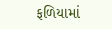ફળિયામાં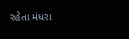રહેતા મંધરા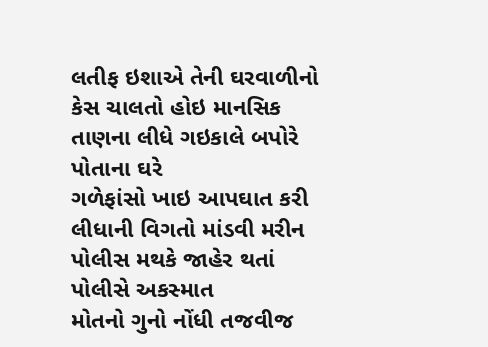લતીફ ઇશાએ તેની ઘરવાળીનો કેસ ચાલતો હોઇ માનસિક તાણના લીધે ગઇકાલે બપોરે પોતાના ઘરે
ગળેફાંસો ખાઇ આપઘાત કરી લીધાની વિગતો માંડવી મરીન પોલીસ મથકે જાહેર થતાં પોલીસે અકસ્માત
મોતનો ગુનો નોંધી તજવીજ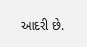આદરી છે.